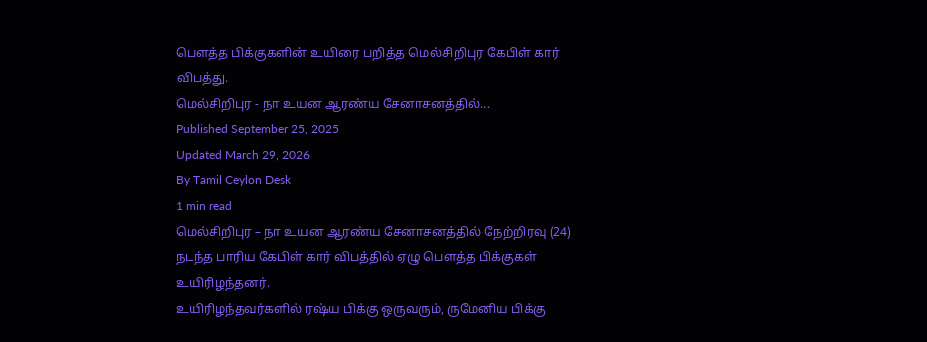பௌத்த பிக்குகளின் உயிரை பறித்த மெல்சிறிபுர கேபிள் கார் விபத்து.
மெல்சிறிபுர - நா உயன ஆரண்ய சேனாசனத்தில்...
Published September 25, 2025
Updated March 29, 2026
By Tamil Ceylon Desk
1 min read
மெல்சிறிபுர – நா உயன ஆரண்ய சேனாசனத்தில் நேற்றிரவு (24) நடந்த பாரிய கேபிள் கார் விபத்தில் ஏழு பௌத்த பிக்குகள் உயிரிழந்தனர்.
உயிரிழந்தவர்களில் ரஷ்ய பிக்கு ஒருவரும், ருமேனிய பிக்கு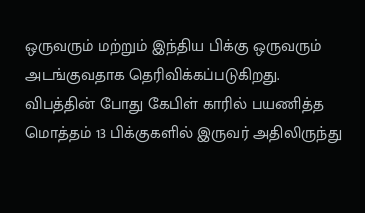ஒருவரும் மற்றும் இந்திய பிக்கு ஒருவரும் அடங்குவதாக தெரிவிக்கப்படுகிறது.
விபத்தின் போது கேபிள் காரில் பயணித்த மொத்தம் 13 பிக்குகளில் இருவர் அதிலிருந்து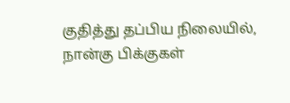குதித்து தப்பிய நிலையில், நான்கு பிக்குகள்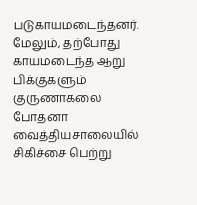படுகாயமடைந்தனர்.
மேலும், தற்போது காயமடைந்த ஆறு பிக்குகளும் குருணாகலை போதனா வைத்தியசாலையில் சிகிச்சை பெற்று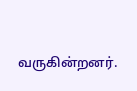வருகின்றனர்.